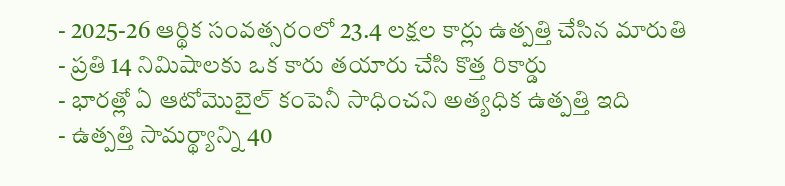- 2025-26 ఆర్థిక సంవత్సరంలో 23.4 లక్షల కార్లు ఉత్పత్తి చేసిన మారుతి
- ప్రతి 14 నిమిషాలకు ఒక కారు తయారు చేసి కొత్త రికార్డు
- భారత్లో ఏ ఆటోమొబైల్ కంపెనీ సాధించని అత్యధిక ఉత్పత్తి ఇది
- ఉత్పత్తి సామర్థ్యాన్ని 40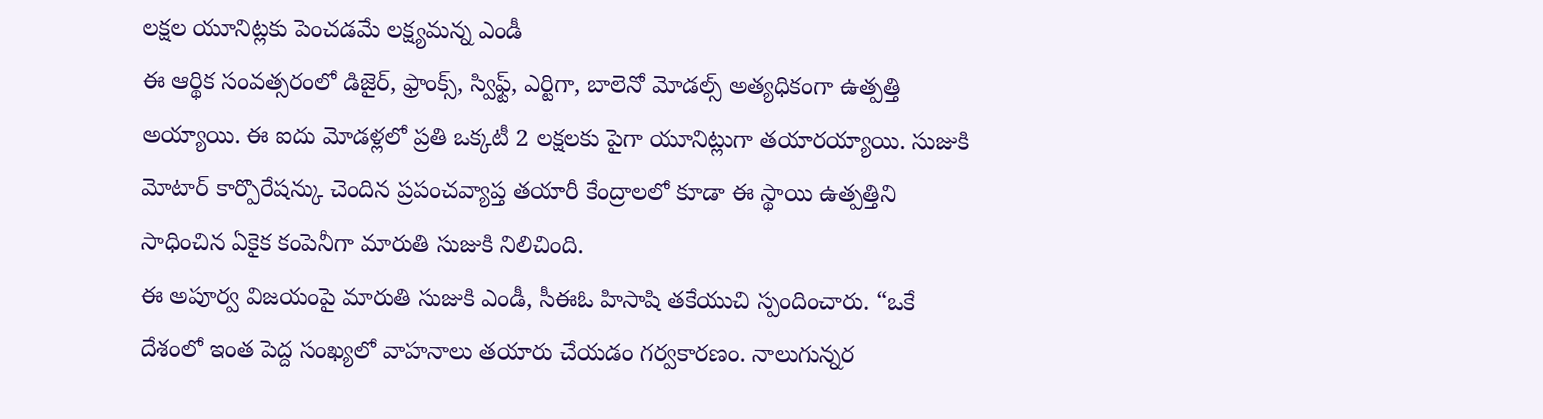లక్షల యూనిట్లకు పెంచడమే లక్ష్యమన్న ఎండీ
ఈ ఆర్థిక సంవత్సరంలో డిజైర్, ఫ్రాంక్స్, స్విఫ్ట్, ఎర్టిగా, బాలెనో మోడల్స్ అత్యధికంగా ఉత్పత్తి అయ్యాయి. ఈ ఐదు మోడళ్లలో ప్రతి ఒక్కటీ 2 లక్షలకు పైగా యూనిట్లుగా తయారయ్యాయి. సుజుకి మోటార్ కార్పొరేషన్కు చెందిన ప్రపంచవ్యాప్త తయారీ కేంద్రాలలో కూడా ఈ స్థాయి ఉత్పత్తిని సాధించిన ఏకైక కంపెనీగా మారుతి సుజుకి నిలిచింది.
ఈ అపూర్వ విజయంపై మారుతి సుజుకి ఎండీ, సీఈఓ హిసాషి తకేయుచి స్పందించారు. “ఒకే దేశంలో ఇంత పెద్ద సంఖ్యలో వాహనాలు తయారు చేయడం గర్వకారణం. నాలుగున్నర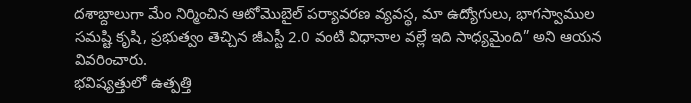దశాబ్దాలుగా మేం నిర్మించిన ఆటోమొబైల్ పర్యావరణ వ్యవస్థ, మా ఉద్యోగులు, భాగస్వాముల సమష్టి కృషి, ప్రభుత్వం తెచ్చిన జీఎస్టీ 2.0 వంటి విధానాల వల్లే ఇది సాధ్యమైంది” అని ఆయన వివరించారు.
భవిష్యత్తులో ఉత్పత్తి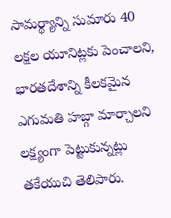సామర్థ్యాన్ని సుమారు 40 లక్షల యూనిట్లకు పెంచాలని, భారతదేశాన్ని కీలకమైన ఎగుమతి హబ్గా మార్చాలని లక్ష్యంగా పెట్టుకున్నట్లు తకేయుచి తెలిపారు.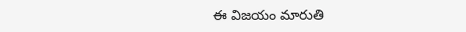ఈ విజయం మారుతి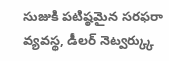సుజుకి పటిష్ఠమైన సరఫరా వ్యవస్థ, డీలర్ నెట్వర్క్కు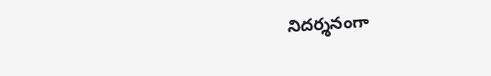నిదర్శనంగా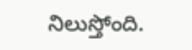నిలుస్తోంది.